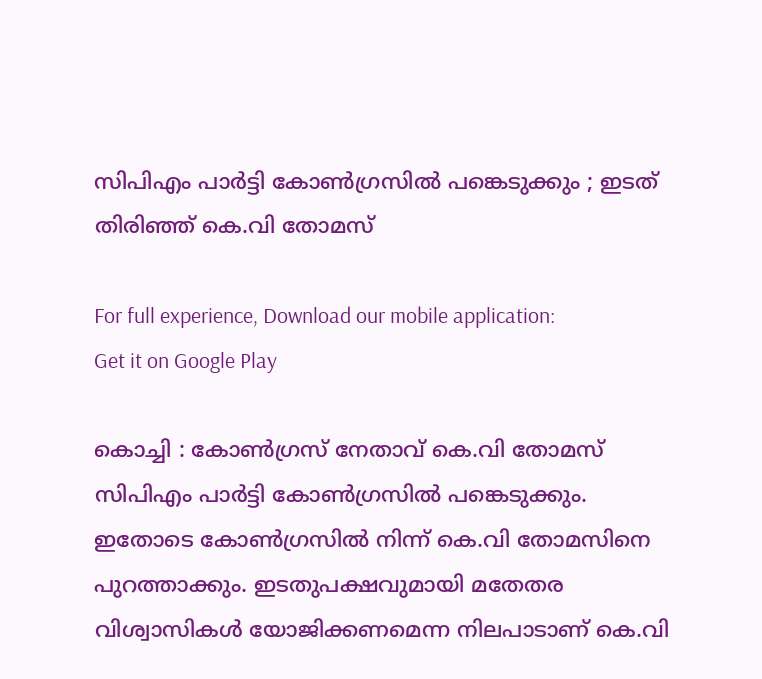സിപിഎം പാര്‍ട്ടി കോണ്‍ഗ്രസില്‍ പങ്കെടുക്കും ; ഇടത് തിരിഞ്ഞ് കെ.വി തോമസ്‌

For full experience, Download our mobile application:
Get it on Google Play

കൊച്ചി : കോണ്‍ഗ്രസ് നേതാവ് കെ.വി തോമസ് സിപിഎം പാര്‍ട്ടി കോണ്‍ഗ്രസില്‍ പങ്കെടുക്കും. ഇതോടെ കോണ്‍ഗ്രസില്‍ നിന്ന് കെ.വി തോമസിനെ പുറത്താക്കും. ഇടതുപക്ഷവുമായി മതേതര വിശ്വാസികള്‍ യോജിക്കണമെന്ന നിലപാടാണ് കെ.വി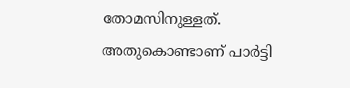തോമസിനുള്ളത്. അതുകൊണ്ടാണ് പാര്‍ട്ടി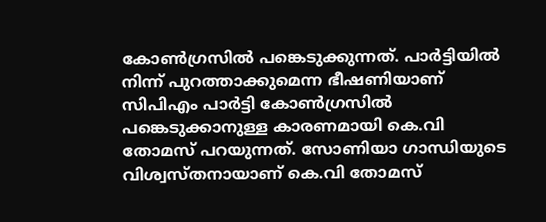കോണ്‍ഗ്രസില്‍ പങ്കെടുക്കുന്നത്. പാര്‍ട്ടിയില്‍ നിന്ന് പുറത്താക്കുമെന്ന ഭീഷണിയാണ് സിപിഎം പാര്‍ട്ടി കോണ്‍ഗ്രസില്‍ പങ്കെടുക്കാനുള്ള കാരണമായി കെ.വി തോമസ് പറയുന്നത്. സോണിയാ ഗാന്ധിയുടെ വിശ്വസ്തനായാണ് കെ.വി തോമസ്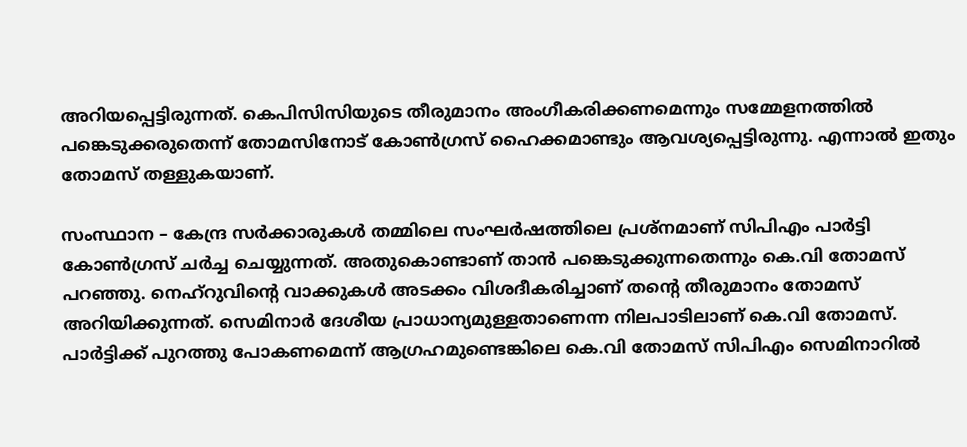അറിയപ്പെട്ടിരുന്നത്. കെപിസിസിയുടെ തീരുമാനം അംഗീകരിക്കണമെന്നും സമ്മേളനത്തില്‍ പങ്കെടുക്കരുതെന്ന് തോമസിനോട് കോണ്‍ഗ്രസ് ഹൈക്കമാണ്ടും ആവശ്യപ്പെട്ടിരുന്നു. എന്നാല്‍ ഇതും തോമസ് തള്ളുകയാണ്.

സംസ്ഥാന – കേന്ദ്ര സര്‍ക്കാരുകള്‍ തമ്മിലെ സംഘര്‍ഷത്തിലെ പ്രശ്‌നമാണ് സിപിഎം പാര്‍ട്ടി കോണ്‍ഗ്രസ് ചര്‍ച്ച ചെയ്യുന്നത്. അതുകൊണ്ടാണ് താന്‍ പങ്കെടുക്കുന്നതെന്നും കെ.വി തോമസ് പറഞ്ഞു. നെഹ്‌റുവിന്റെ വാക്കുകള്‍ അടക്കം വിശദീകരിച്ചാണ് തന്റെ തീരുമാനം തോമസ് അറിയിക്കുന്നത്. സെമിനാര്‍ ദേശീയ പ്രാധാന്യമുള്ളതാണെന്ന നിലപാടിലാണ് കെ.വി തോമസ്. പാര്‍ട്ടിക്ക് പുറത്തു പോകണമെന്ന് ആഗ്രഹമുണ്ടെങ്കിലെ കെ.വി തോമസ് സിപിഎം സെമിനാറില്‍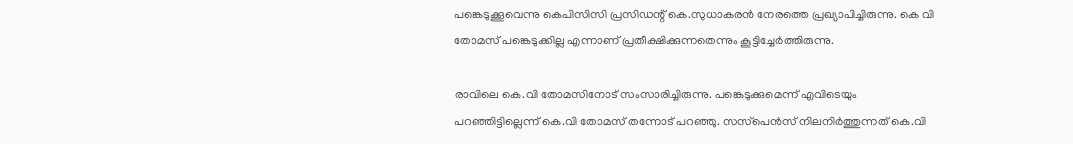പങ്കെടുക്കൂവെന്നു കെപിസിസി പ്രസിഡന്റ് കെ.സുധാകരന്‍ നേരത്തെ പ്രഖ്യാപിച്ചിരുന്നു. കെ വി തോമസ് പങ്കെടുക്കില്ല എന്നാണ് പ്രതീക്ഷിക്കുന്നതെന്നും കൂട്ടിച്ചേര്‍ത്തിരുന്നു.

രാവിലെ കെ.വി തോമസിനോട് സംസാരിച്ചിരുന്നു. പങ്കെടുക്കുമെന്ന് എവിടെയും പറഞ്ഞിട്ടില്ലെന്ന് കെ.വി തോമസ് തന്നോട് പറഞ്ഞു. സസ്‌പെന്‍സ് നിലനിര്‍ത്തുന്നത് കെ.വി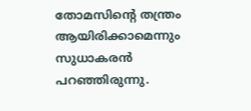തോമസിന്റെ തന്ത്രം ആയിരിക്കാമെന്നും സുധാകരന്‍ പറഞ്ഞിരുന്നു.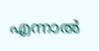എന്നാല്‍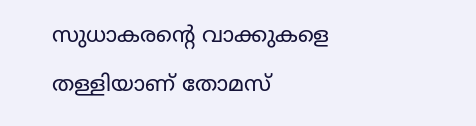സുധാകരന്റെ വാക്കുകളെ തള്ളിയാണ് തോമസ്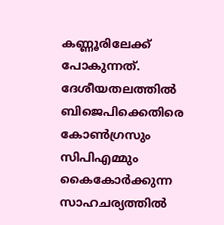കണ്ണൂരിലേക്ക് പോകുന്നത്. ദേശീയതലത്തില്‍ ബിജെപിക്കെതിരെ കോണ്‍ഗ്രസും സിപിഎമ്മും കൈകോര്‍ക്കുന്ന സാഹചര്യത്തില്‍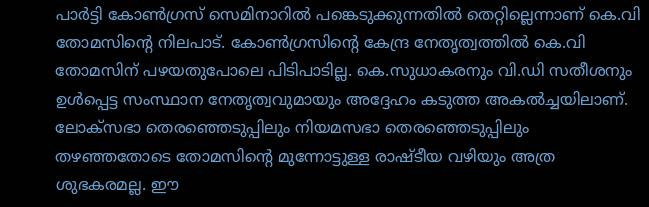പാര്‍ട്ടി കോണ്‍ഗ്രസ് സെമിനാറില്‍ പങ്കെടുക്കുന്നതില്‍ തെറ്റില്ലെന്നാണ് കെ.വി തോമസിന്റെ നിലപാട്. കോണ്‍ഗ്രസിന്റെ കേന്ദ്ര നേതൃത്വത്തില്‍ കെ.വി തോമസിന് പഴയതുപോലെ പിടിപാടില്ല. കെ.സുധാകരനും വി.ഡി സതീശനും ഉള്‍പ്പെട്ട സംസ്ഥാന നേതൃത്വവുമായും അദ്ദേഹം കടുത്ത അകല്‍ച്ചയിലാണ്. ലോക്‌സഭാ തെരഞ്ഞെടുപ്പിലും നിയമസഭാ തെരഞ്ഞെടുപ്പിലും തഴഞ്ഞതോടെ തോമസിന്റെ മുന്നോട്ടുള്ള രാഷ്ടീയ വഴിയും അത്ര ശുഭകരമല്ല. ഈ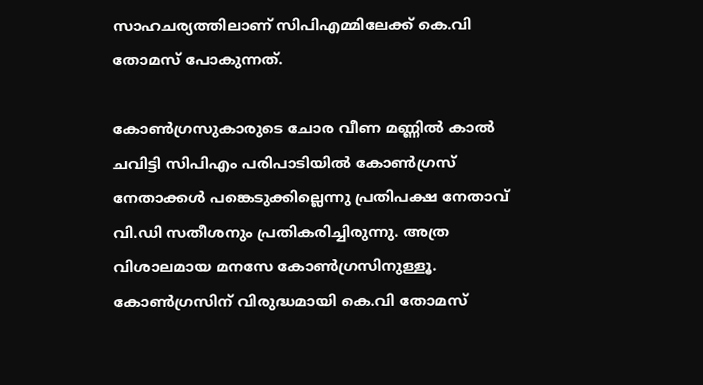സാഹചര്യത്തിലാണ് സിപിഎമ്മിലേക്ക് കെ.വി തോമസ് പോകുന്നത്.

കോണ്‍ഗ്രസുകാരുടെ ചോര വീണ മണ്ണില്‍ കാല്‍ ചവിട്ടി സിപിഎം പരിപാടിയില്‍ കോണ്‍ഗ്രസ് നേതാക്കള്‍ പങ്കെടുക്കില്ലെന്നു പ്രതിപക്ഷ നേതാവ് വി.ഡി സതീശനും പ്രതികരിച്ചിരുന്നു. അത്ര വിശാലമായ മനസേ കോണ്‍ഗ്രസിനുള്ളൂ. കോണ്‍ഗ്രസിന് വിരുദ്ധമായി കെ.വി തോമസ്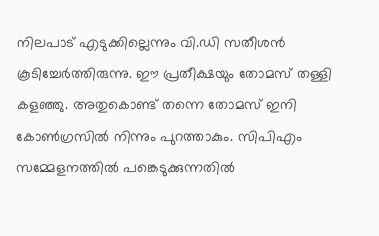നിലപാട് എടുക്കില്ലെന്നും വി.ഡി സതീശന്‍ കൂടിച്ചേര്‍ത്തിരുന്നു. ഈ പ്രതീക്ഷയും തോമസ് തള്ളി കളഞ്ഞു. അതുകൊണ്ട് തന്നെ തോമസ് ഇനി കോണ്‍ഗ്രസില്‍ നിന്നും പുറത്താകും. സിപിഎം സമ്മേളനത്തില്‍ പങ്കെടുക്കുന്നതില്‍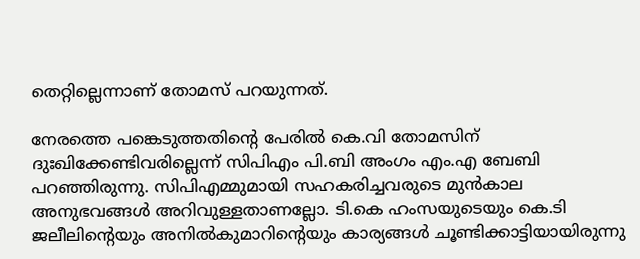തെറ്റില്ലെന്നാണ് തോമസ് പറയുന്നത്.

നേരത്തെ പങ്കെടുത്തതിന്റെ പേരില്‍ കെ.വി തോമസിന് ദുഃഖിക്കേണ്ടിവരില്ലെന്ന് സിപിഎം പി.ബി അംഗം എം.എ ബേബി പറഞ്ഞിരുന്നു. സിപിഎമ്മുമായി സഹകരിച്ചവരുടെ മുന്‍കാല അനുഭവങ്ങള്‍ അറിവുള്ളതാണല്ലോ. ടി.കെ ഹംസയുടെയും കെ.ടി ജലീലിന്റെയും അനില്‍കുമാറിന്റെയും കാര്യങ്ങള്‍ ചൂണ്ടിക്കാട്ടിയായിരുന്നു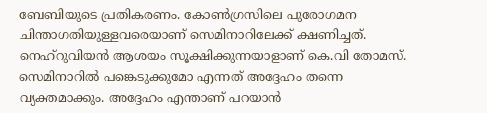ബേബിയുടെ പ്രതികരണം. കോണ്‍ഗ്രസിലെ പുരോഗമന ചിന്താഗതിയുള്ളവരെയാണ് സെമിനാറിലേക്ക് ക്ഷണിച്ചത്. നെഹ്റുവിയന്‍ ആശയം സൂക്ഷിക്കുന്നയാളാണ് കെ.വി തോമസ്. സെമിനാറില്‍ പങ്കെടുക്കുമോ എന്നത് അദ്ദേഹം തന്നെ വ്യക്തമാക്കും. അദ്ദേഹം എന്താണ് പറയാന്‍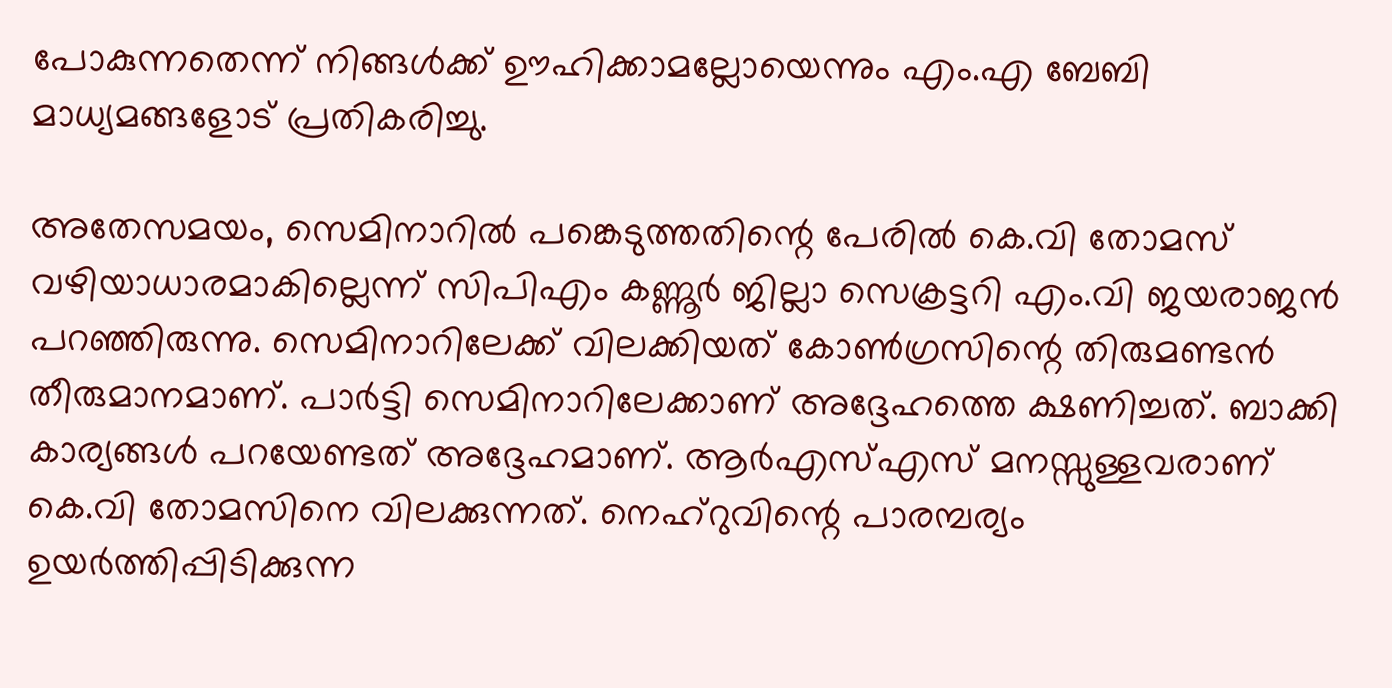പോകുന്നതെന്ന് നിങ്ങള്‍ക്ക് ഊഹിക്കാമല്ലോയെന്നും എം.എ ബേബി മാധ്യമങ്ങളോട് പ്രതികരിച്ചു.

അതേസമയം, സെമിനാറില്‍ പങ്കെടുത്തതിന്റെ പേരില്‍ കെ.വി തോമസ് വഴിയാധാരമാകില്ലെന്ന് സിപിഎം കണ്ണൂര്‍ ജില്ലാ സെക്രട്ടറി എം.വി ജയരാജന്‍ പറഞ്ഞിരുന്നു. സെമിനാറിലേക്ക് വിലക്കിയത് കോണ്‍ഗ്രസിന്റെ തിരുമണ്ടന്‍ തീരുമാനമാണ്. പാര്‍ട്ടി സെമിനാറിലേക്കാണ് അദ്ദേഹത്തെ ക്ഷണിച്ചത്. ബാക്കി കാര്യങ്ങള്‍ പറയേണ്ടത് അദ്ദേഹമാണ്. ആര്‍എസ്‌എസ് മനസ്സുള്ളവരാണ് കെ.വി തോമസിനെ വിലക്കുന്നത്. നെഹ്റുവിന്റെ പാരമ്പര്യം ഉയര്‍ത്തിപ്പിടിക്കുന്ന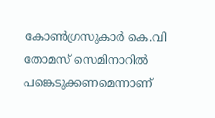കോണ്‍ഗ്രസുകാര്‍ കെ.വി തോമസ് സെമിനാറില്‍ പങ്കെടുക്കണമെന്നാണ്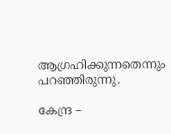ആഗ്രഹിക്കുന്നതെന്നും പറഞ്ഞിരുന്നു.

കേന്ദ്ര –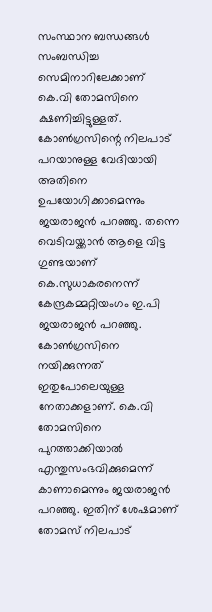സംസ്ഥാന ബന്ധങ്ങള്‍ സംബന്ധിച്ച സെമിനാറിലേക്കാണ് കെ.വി തോമസിനെ ക്ഷണിച്ചിട്ടുള്ളത്. കോണ്‍ഗ്രസിന്റെ നിലപാട് പറയാനുള്ള വേദിയായി അതിനെ ഉപയോഗിക്കാമെന്നും ജയരാജന്‍ പറഞ്ഞു. തന്നെ വെടിവയ്ക്കാന്‍ ആളെ വിട്ട ഗുണ്ടയാണ് കെ.സുധാകരനെന്ന് കേന്ദ്രകമ്മറ്റിയംഗം ഇ.പി ജയരാജന്‍ പറഞ്ഞു. കോണ്‍ഗ്രസിനെ നയിക്കുന്നത് ഇതുപോലെയുള്ള നേതാക്കളാണ്. കെ.വി തോമസിനെ പുറത്താക്കിയാല്‍ എന്തുസംഭവിക്കുമെന്ന് കാണാമെന്നും ജയരാജന്‍ പറഞ്ഞു. ഇതിന് ശേഷമാണ് തോമസ് നിലപാട്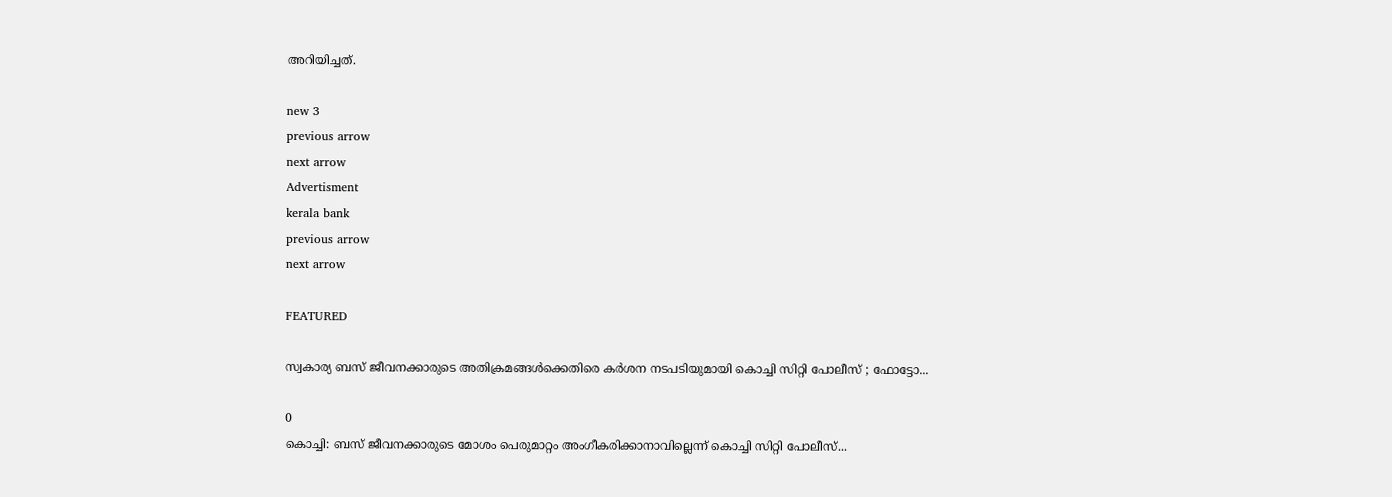അറിയിച്ചത്.

new 3
previous arrow
next arrow
Advertisment
kerala bank
previous arrow
next arrow

FEATURED

സ്വകാര്യ ബസ് ജീവനക്കാരുടെ അതിക്രമങ്ങൾക്കെതിരെ കർശന നടപടിയുമായി കൊച്ചി സിറ്റി പോലീസ് ; ഫോട്ടോ...

0
കൊച്ചി: ബസ് ജീവനക്കാരുടെ മോശം പെരുമാറ്റം അംഗീകരിക്കാനാവില്ലെന്ന് കൊച്ചി സിറ്റി പോലീസ്...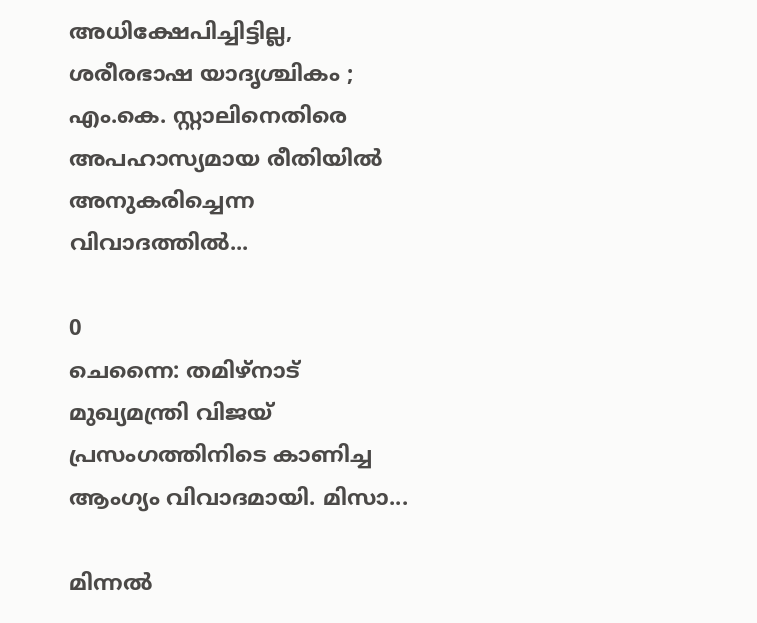അധിക്ഷേപിച്ചിട്ടില്ല, ശരീരഭാഷ യാദൃശ്ചികം ; എം.കെ. സ്റ്റാലിനെതിരെ അപഹാസ്യമായ രീതിയിൽ അനുകരിച്ചെന്ന വിവാദത്തിൽ...

0
ചെന്നൈ: തമിഴ്‌നാട് മുഖ്യമന്ത്രി വിജയ് പ്രസംഗത്തിനിടെ കാണിച്ച ആംഗ്യം വിവാദമായി. മിസാ...

മിന്നൽ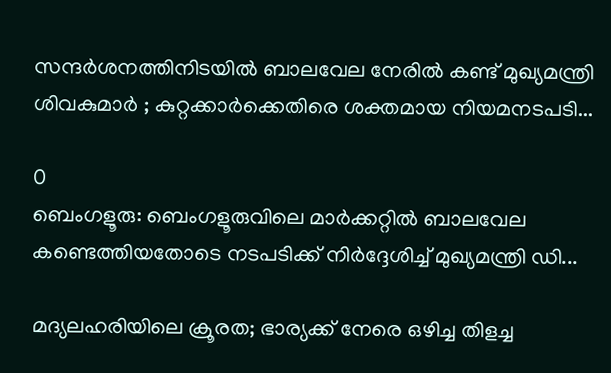സന്ദർശനത്തിനിടയിൽ ബാലവേല നേരിൽ കണ്ട് മുഖ്യമന്ത്രി ശിവകുമാർ ; കുറ്റക്കാർക്കെതിരെ ശക്തമായ നിയമനടപടി...

0
ബെംഗളൂരു: ബെംഗളൂരുവിലെ മാര്‍ക്കറ്റില്‍ ബാലവേല കണ്ടെത്തിയതോടെ നടപടിക്ക് നിര്‍ദ്ദേശിച്ച് മുഖ്യമന്ത്രി ഡി...

മദ്യലഹരിയിലെ ക്രൂരത; ഭാര്യക്ക് നേരെ ഒഴിച്ച തിളച്ച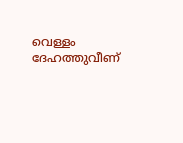വെള്ളം ദേഹത്തുവീണ്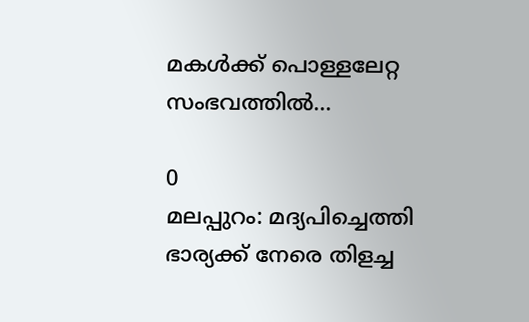മകൾക്ക് പൊള്ളലേറ്റ സംഭവത്തിൽ...

0
മലപ്പുറം: മദ്യപിച്ചെത്തി ഭാര്യക്ക് നേരെ തിളച്ച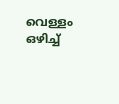വെള്ളം ഒഴിച്ച്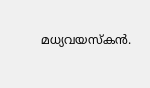മധ്യവയസ്‌കന്‍.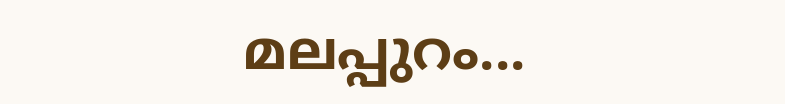മലപ്പുറം...